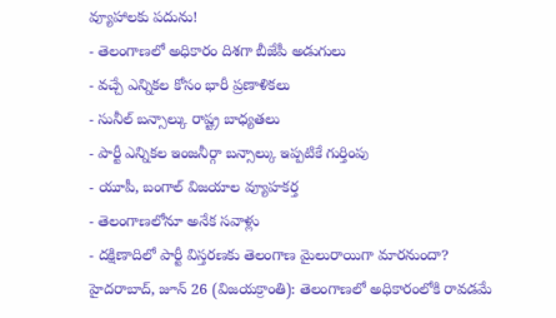వ్యూహాలకు పదును!
- తెలంగాణలో అధికారం దిశగా బీజేపీ అడుగులు
- వచ్చే ఎన్నికల కోసం భారీ ప్రణాళికలు
- సునీల్ బన్సాల్కు రాష్ట్ర బాధ్యతలు
- పార్టీ ఎన్నికల ఇంజనీర్గా బన్సాల్కు ఇప్పటికే గుర్తింపు
- యూపీ, బంగాల్ విజయాల వ్యూహకర్త
- తెలంగాణలోనూ అనేక సవాళ్లు
- దక్షిణాదిలో పార్టీ విస్తరణకు తెలంగాణ మైలురాయిగా మారనుందా?
హైదరాబాద్, జూన్ 26 (విజయక్రాంతి): తెలంగాణలో అధికారంలోకి రావడమే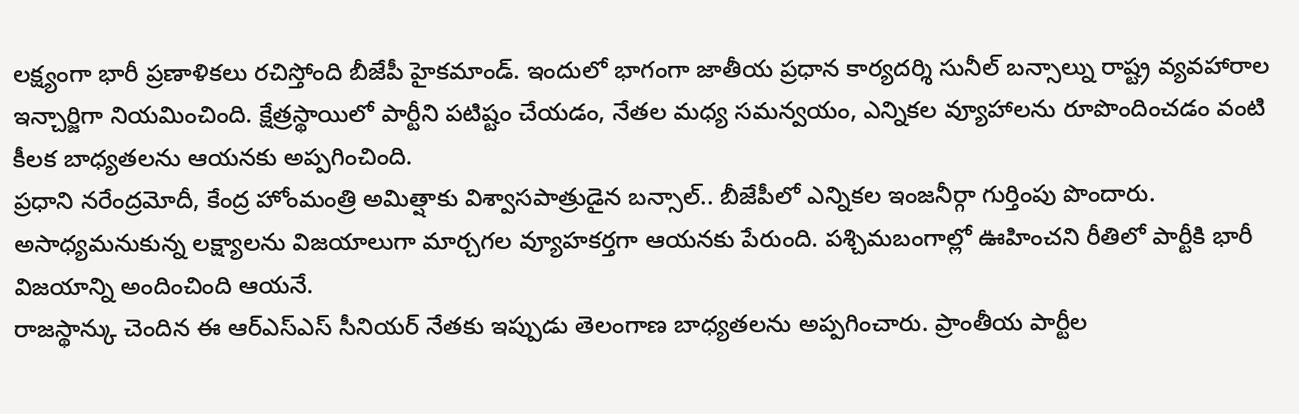లక్ష్యంగా భారీ ప్రణాళికలు రచిస్తోంది బీజేపీ హైకమాండ్. ఇందులో భాగంగా జాతీయ ప్రధాన కార్యదర్శి సునీల్ బన్సాల్ను రాష్ట్ర వ్యవహారాల ఇన్చార్జిగా నియమించింది. క్షేత్రస్థాయిలో పార్టీని పటిష్టం చేయడం, నేతల మధ్య సమన్వయం, ఎన్నికల వ్యూహాలను రూపొందించడం వంటి కీలక బాధ్యతలను ఆయనకు అప్పగించింది.
ప్రధాని నరేంద్రమోదీ, కేంద్ర హోంమంత్రి అమిత్షాకు విశ్వాసపాత్రుడైన బన్సాల్.. బీజేపీలో ఎన్నికల ఇంజనీర్గా గుర్తింపు పొందారు. అసాధ్యమనుకున్న లక్ష్యాలను విజయాలుగా మార్చగల వ్యూహకర్తగా ఆయనకు పేరుంది. పశ్చిమబంగాల్లో ఊహించని రీతిలో పార్టీకి భారీ విజయాన్ని అందించింది ఆయనే.
రాజస్థాన్కు చెందిన ఈ ఆర్ఎస్ఎస్ సీనియర్ నేతకు ఇప్పుడు తెలంగాణ బాధ్యతలను అప్పగించారు. ప్రాంతీయ పార్టీల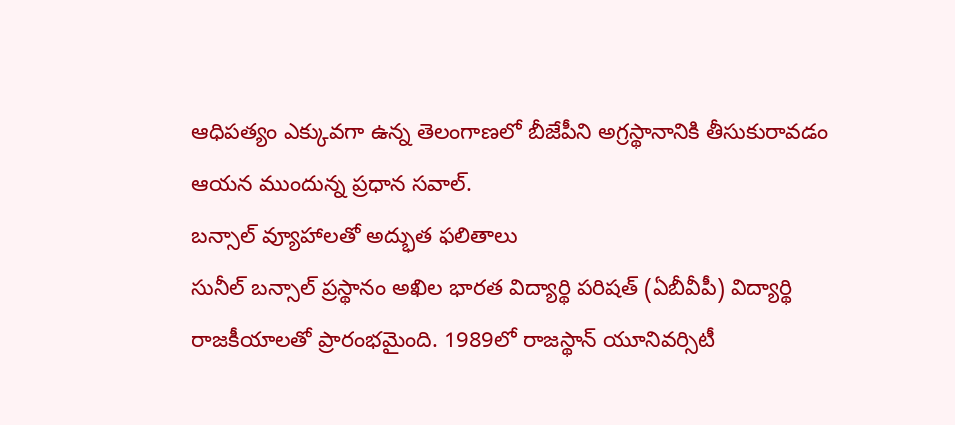ఆధిపత్యం ఎక్కువగా ఉన్న తెలంగాణలో బీజేపీని అగ్రస్థానానికి తీసుకురావడం ఆయన ముందున్న ప్రధాన సవాల్.
బన్సాల్ వ్యూహాలతో అద్భుత ఫలితాలు
సునీల్ బన్సాల్ ప్రస్థానం అఖిల భారత విద్యార్థి పరిషత్ (ఏబీవీపీ) విద్యార్థి రాజకీయాలతో ప్రారంభమైంది. 1989లో రాజస్థాన్ యూనివర్సిటీ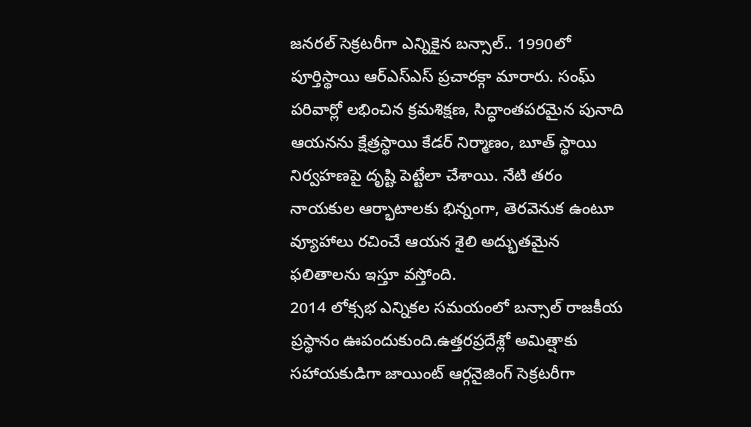జనరల్ సెక్రటరీగా ఎన్నికైన బన్సాల్.. 1990లో పూర్తిస్థాయి ఆర్ఎస్ఎస్ ప్రచారక్గా మారారు. సంఘ్ పరివార్లో లభించిన క్రమశిక్షణ, సిద్ధాంతపరమైన పునాది ఆయనను క్షేత్రస్థాయి కేడర్ నిర్మాణం, బూత్ స్థాయి నిర్వహణపై దృష్టి పెట్టేలా చేశాయి. నేటి తరం నాయకుల ఆర్భాటాలకు భిన్నంగా, తెరవెనుక ఉంటూ వ్యూహాలు రచించే ఆయన శైలి అద్భుతమైన ఫలితాలను ఇస్తూ వస్తోంది.
2014 లోక్సభ ఎన్నికల సమయంలో బన్సాల్ రాజకీయ ప్రస్థానం ఊపందుకుంది.ఉత్తరప్రదేశ్లో అమిత్షాకు సహాయకుడిగా జాయింట్ ఆర్గనైజింగ్ సెక్రటరీగా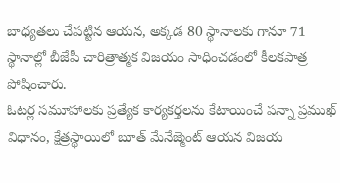బాధ్యతలు చేపట్టిన ఆయన, అక్కడ 80 స్థానాలకు గానూ 71 స్థానాల్లో బీజేపీ చారిత్రాత్మక విజయం సాధించడంలో కీలకపాత్ర పోషించారు.
ఓటర్ల సమూహాలకు ప్రత్యేక కార్యకర్తలను కేటాయించే పన్నా ప్రముఖ్ విధానం, క్షేత్రస్థాయిలో బూత్ మేనేజ్మెంట్ ఆయన విజయ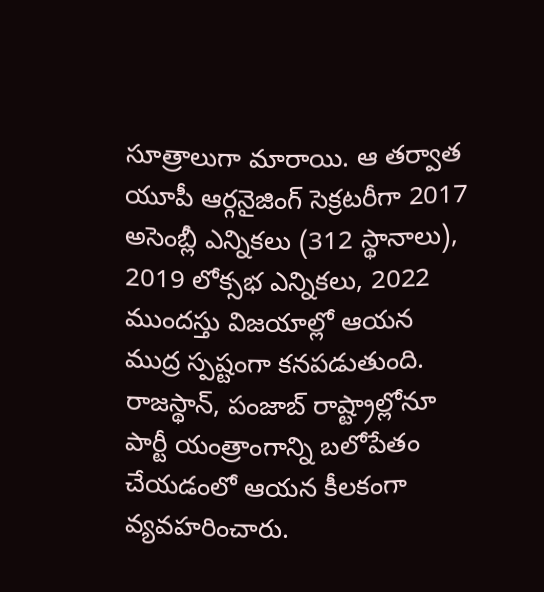సూత్రాలుగా మారాయి. ఆ తర్వాత యూపీ ఆర్గనైజింగ్ సెక్రటరీగా 2017 అసెంబ్లీ ఎన్నికలు (312 స్థానాలు), 2019 లోక్సభ ఎన్నికలు, 2022 ముందస్తు విజయాల్లో ఆయన ముద్ర స్పష్టంగా కనపడుతుంది. రాజస్థాన్, పంజాబ్ రాష్ట్రాల్లోనూ పార్టీ యంత్రాంగాన్ని బలోపేతం చేయడంలో ఆయన కీలకంగా వ్యవహరించారు.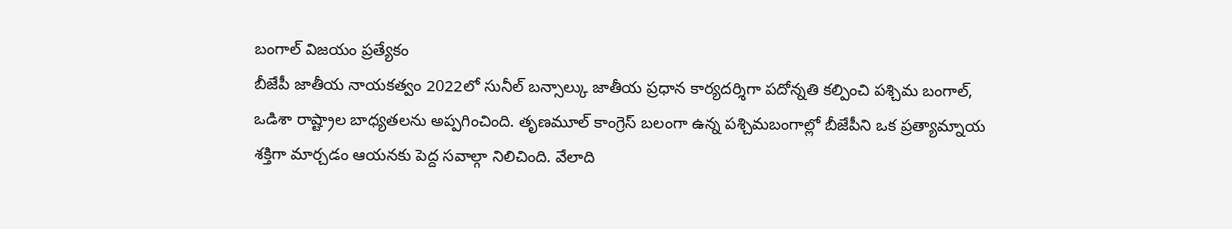బంగాల్ విజయం ప్రత్యేకం
బీజేపీ జాతీయ నాయకత్వం 2022లో సునీల్ బన్సాల్కు జాతీయ ప్రధాన కార్యదర్శిగా పదోన్నతి కల్పించి పశ్చిమ బంగాల్, ఒడిశా రాష్ట్రాల బాధ్యతలను అప్పగించింది. తృణమూల్ కాంగ్రెస్ బలంగా ఉన్న పశ్చిమబంగాల్లో బీజేపీని ఒక ప్రత్యామ్నాయ శక్తిగా మార్చడం ఆయనకు పెద్ద సవాల్గా నిలిచింది. వేలాది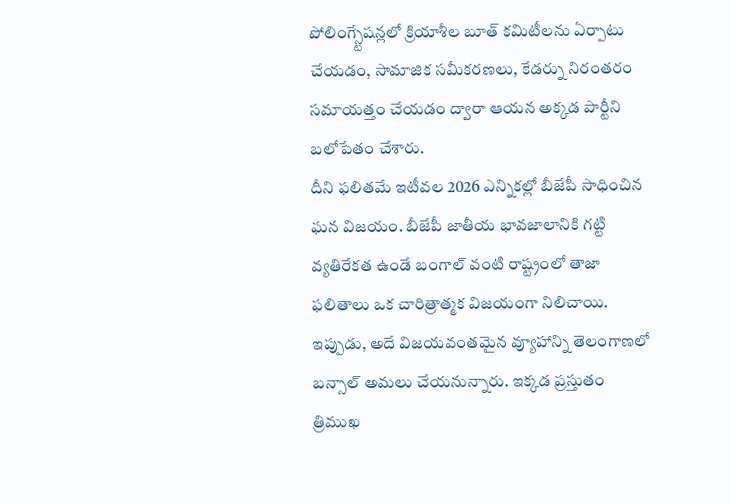పోలింగ్స్టేషన్లలో క్రియాశీల బూత్ కమిటీలను ఏర్పాటు చేయడం, సామాజిక సమీకరణలు, కేడర్ను నిరంతరం సమాయత్తం చేయడం ద్వారా ఆయన అక్కడ పార్టీని బలోపేతం చేశారు.
దీని ఫలితమే ఇటీవల 2026 ఎన్నికల్లో బీజేపీ సాధించిన ఘన విజయం. బీజేపీ జాతీయ భావజాలానికి గట్టి వ్యతిరేకత ఉండే బంగాల్ వంటి రాష్ట్రంలో తాజా ఫలితాలు ఒక చారిత్రాత్మక విజయంగా నిలిచాయి. ఇప్పుడు, అదే విజయవంతమైన వ్యూహాన్ని తెలంగాణలో బన్సాల్ అమలు చేయనున్నారు. ఇక్కడ ప్రస్తుతం త్రిముఖ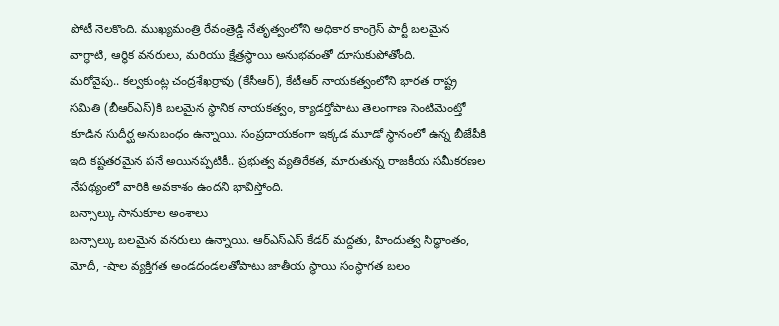పోటీ నెలకొంది. ముఖ్యమంత్రి రేవంత్రెడ్డి నేతృత్వంలోని అధికార కాంగ్రెస్ పార్టీ బలమైన వాగ్ధాటి, ఆర్థిక వనరులు, మరియు క్షేత్రస్థాయి అనుభవంతో దూసుకుపోతోంది.
మరోవైపు.. కల్వకుంట్ల చంద్రశేఖర్రావు (కేసీఆర్), కేటీఆర్ నాయకత్వంలోని భారత రాష్ట్ర సమితి (బీఆర్ఎస్)కి బలమైన స్థానిక నాయకత్వం, క్యాడర్తోపాటు తెలంగాణ సెంటిమెంట్తో కూడిన సుదీర్ఘ అనుబంధం ఉన్నాయి. సంప్రదాయకంగా ఇక్కడ మూడో స్థానంలో ఉన్న బీజేపీకి ఇది కష్టతరమైన పనే అయినప్పటికీ.. ప్రభుత్వ వ్యతిరేకత, మారుతున్న రాజకీయ సమీకరణల నేపథ్యంలో వారికి అవకాశం ఉందని భావిస్తోంది.
బన్సాల్కు సానుకూల అంశాలు
బన్సాల్కు బలమైన వనరులు ఉన్నాయి. ఆర్ఎస్ఎస్ కేడర్ మద్దతు, హిందుత్వ సిద్ధాంతం, మోదీ, -షాల వ్యక్తిగత అండదండలతోపాటు జాతీయ స్థాయి సంస్థాగత బలం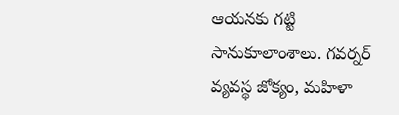ఆయనకు గట్టి సానుకూలాంశాలు. గవర్నర్ వ్యవస్థ జోక్యం, మహిళా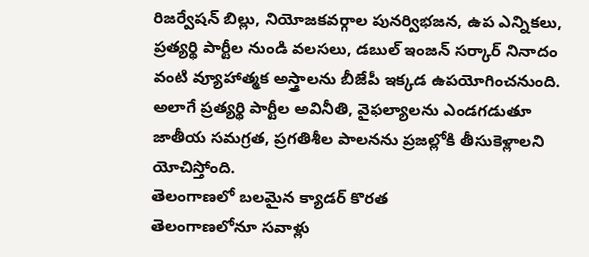రిజర్వేషన్ బిల్లు, నియోజకవర్గాల పునర్విభజన, ఉప ఎన్నికలు, ప్రత్యర్థి పార్టీల నుండి వలసలు, డబుల్ ఇంజన్ సర్కార్ నినాదం వంటి వ్యూహాత్మక అస్త్రాలను బీజేపీ ఇక్కడ ఉపయోగించనుంది. అలాగే ప్రత్యర్థి పార్టీల అవినీతి, వైఫల్యాలను ఎండగడుతూ జాతీయ సమగ్రత, ప్రగతిశీల పాలనను ప్రజల్లోకి తీసుకెళ్లాలని యోచిస్తోంది.
తెలంగాణలో బలమైన క్యాడర్ కొరత
తెలంగాణలోనూ సవాళ్లు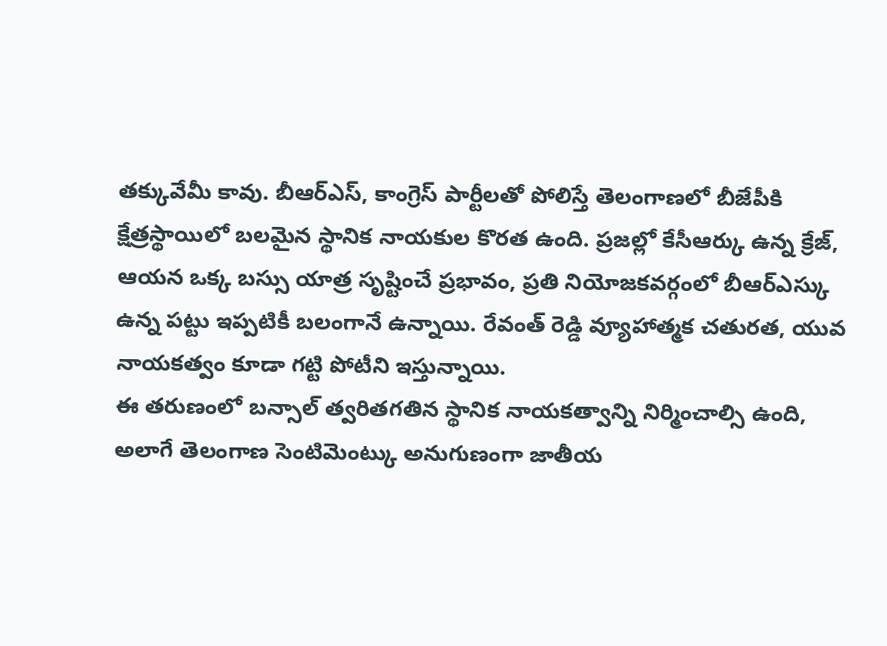తక్కువేమీ కావు. బీఆర్ఎస్, కాంగ్రెస్ పార్టీలతో పోలిస్తే తెలంగాణలో బీజేపీకి క్షేత్రస్థాయిలో బలమైన స్థానిక నాయకుల కొరత ఉంది. ప్రజల్లో కేసీఆర్కు ఉన్న క్రేజ్, ఆయన ఒక్క బస్సు యాత్ర సృష్టించే ప్రభావం, ప్రతి నియోజకవర్గంలో బీఆర్ఎస్కు ఉన్న పట్టు ఇప్పటికీ బలంగానే ఉన్నాయి. రేవంత్ రెడ్డి వ్యూహాత్మక చతురత, యువ నాయకత్వం కూడా గట్టి పోటీని ఇస్తున్నాయి.
ఈ తరుణంలో బన్సాల్ త్వరితగతిన స్థానిక నాయకత్వాన్ని నిర్మించాల్సి ఉంది, అలాగే తెలంగాణ సెంటిమెంట్కు అనుగుణంగా జాతీయ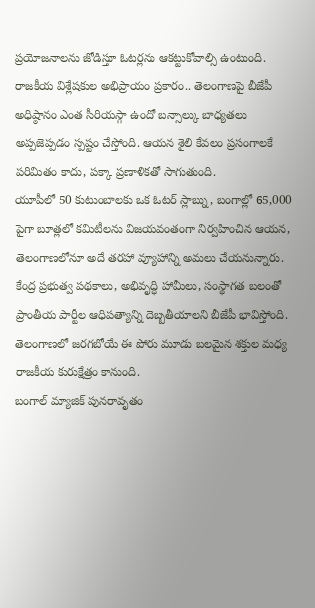ప్రయోజనాలను జోడిస్తూ ఓటర్లను ఆకట్టుకోవాల్సి ఉంటుంది. రాజకీయ విశ్లేషకుల అభిప్రాయం ప్రకారం.. తెలంగాణపై బీజేపీ అధిష్ఠానం ఎంత సీరియస్గా ఉందో బన్సాల్కు బాధ్యతలు అప్పజెప్పడం స్పష్టం చేస్తోంది. ఆయన శైలి కేవలం ప్రసంగాలకే పరిమితం కాదు, పక్కా ప్రణాళికతో సాగుతుంది.
యూపీలో 50 కుటుంబాలకు ఒక ఓటర్ స్లాబ్ను, బంగాల్లో 65,000 పైగా బూత్లలో కమిటీలను విజయవంతంగా నిర్వహించిన ఆయన, తెలంగాణలోనూ అదే తరహా వ్యూహాన్ని అమలు చేయనున్నారు. కేంద్ర ప్రభుత్వ పథకాలు, అభివృద్ధి హామీలు, సంస్థాగత బలంతో ప్రాంతీయ పార్టీల ఆధిపత్యాన్ని దెబ్బతీయాలని బీజేపీ భావిస్తోంది. తెలంగాణలో జరగబోయే ఈ పోరు మూడు బలమైన శక్తుల మధ్య రాజకీయ కురుక్షేత్రం కానుంది.
బంగాల్ మ్యాజిక్ పునరావృతం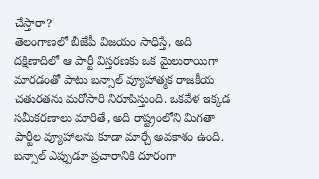చేస్తారా?
తెలంగాణలో బీజేపీ విజయం సాధిస్తే, అది దక్షిణాదిలో ఆ పార్టీ విస్తరణకు ఒక మైలురాయిగా మారడంతో పాటు బన్సాల్ వ్యూహాత్మక రాజకీయ చతురతను మరోసారి నిరూపిస్తుంది. ఒకవేళ ఇక్కడ సమీకరణాలు మారితే, అది రాష్ట్రంలోని మిగతా పార్టీల వ్యూహాలను కూడా మార్చే అవకాశం ఉంది. బన్సాల్ ఎప్పుడూ ప్రచారానికి దూరంగా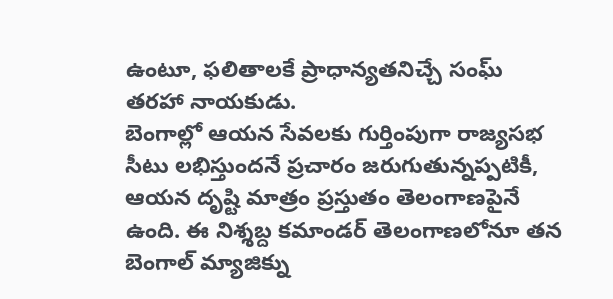ఉంటూ, ఫలితాలకే ప్రాధాన్యతనిచ్చే సంఘ్ తరహా నాయకుడు.
బెంగాల్లో ఆయన సేవలకు గుర్తింపుగా రాజ్యసభ సీటు లభిస్తుందనే ప్రచారం జరుగుతున్నప్పటికీ, ఆయన దృష్టి మాత్రం ప్రస్తుతం తెలంగాణపైనే ఉంది. ఈ నిశ్శబ్ద కమాండర్ తెలంగాణలోనూ తన బెంగాల్ మ్యాజిక్ను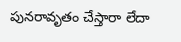పునరావృతం చేస్తారా లేదా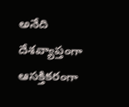అనేది దేశవ్యాప్తంగా ఆసక్తికరంగా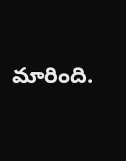మారింది.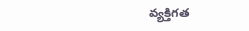వ్యక్తిగత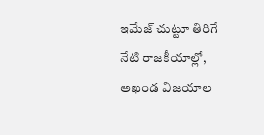ఇమేజ్ చుట్టూ తిరిగే నేటి రాజకీయాల్లో, అఖండ విజయాల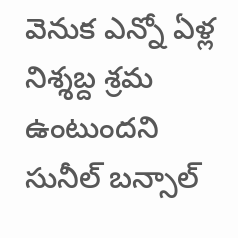వెనుక ఎన్నో ఏళ్ల నిశ్శబ్ద శ్రమ ఉంటుందని సునీల్ బన్సాల్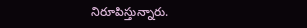నిరూపిస్తున్నారు.